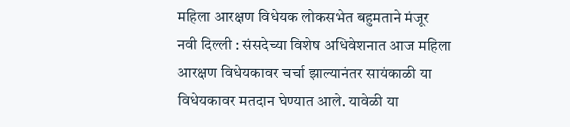महिला आरक्षण विधेयक लोकसभेत बहुमताने मंजूर
नवी दिल्ली : संसदेच्या विशेष अधिवेशनात आज महिला आरक्षण विधेयकावर चर्चा झाल्यानंतर सायंकाळी या विधेयकावर मतदान घेण्यात आले. यावेळी या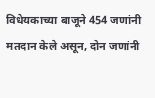विधेयकाच्या बाजूने 454 जणांनी मतदान केले असून, दोन जणांनी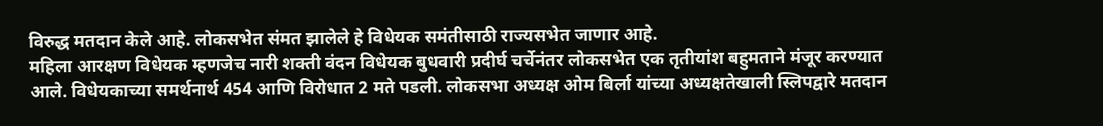विरुद्ध मतदान केले आहे. लोकसभेत संमत झालेले हे विधेयक समंतीसाठी राज्यसभेत जाणार आहे.
महिला आरक्षण विधेयक म्हणजेच नारी शक्ती वंदन विधेयक बुधवारी प्रदीर्घ चर्चेनंतर लोकसभेत एक तृतीयांश बहुमताने मंजूर करण्यात आले. विधेयकाच्या समर्थनार्थ 454 आणि विरोधात 2 मते पडली. लोकसभा अध्यक्ष ओम बिर्ला यांच्या अध्यक्षतेखाली स्लिपद्वारे मतदान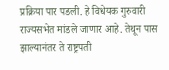प्रक्रिया पार पडली. हे विधेयक गुरुवारी राज्यसभेत मांडले जाणार आहे. तेथून पास झाल्यानंतर ते राष्ट्रपती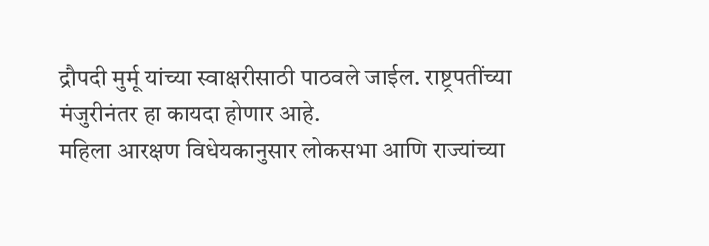द्रौपदी मुर्मू यांच्या स्वाक्षरीसाठी पाठवले जाईल. राष्ट्रपतींच्या मंजुरीनंतर हा कायदा होणार आहे.
महिला आरक्षण विधेयकानुसार लोकसभा आणि राज्यांच्या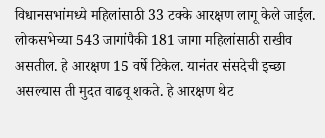विधानसभांमध्ये महिलांसाठी 33 टक्के आरक्षण लागू केले जाईल. लोकसभेच्या 543 जागांपैकी 181 जागा महिलांसाठी राखीव असतील. हे आरक्षण 15 वर्षे टिकेल. यानंतर संसदेची इच्छा असल्यास ती मुदत वाढवू शकते. हे आरक्षण थेट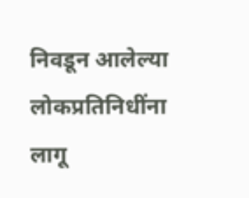निवडून आलेल्या लोकप्रतिनिधींना लागू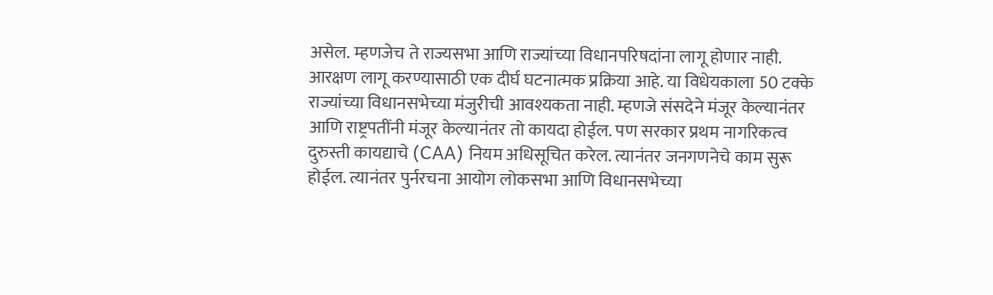असेल. म्हणजेच ते राज्यसभा आणि राज्यांच्या विधानपरिषदांना लागू होणार नाही.
आरक्षण लागू करण्यासाठी एक दीर्घ घटनात्मक प्रक्रिया आहे. या विधेयकाला 50 टक्के राज्यांच्या विधानसभेच्या मंजुरीची आवश्यकता नाही. म्हणजे संसदेने मंजूर केल्यानंतर आणि राष्ट्रपतींनी मंजूर केल्यानंतर तो कायदा होईल. पण सरकार प्रथम नागरिकत्व दुरुस्ती कायद्याचे (CAA) नियम अधिसूचित करेल. त्यानंतर जनगणनेचे काम सुरू होईल. त्यानंतर पुर्नरचना आयोग लोकसभा आणि विधानसभेच्या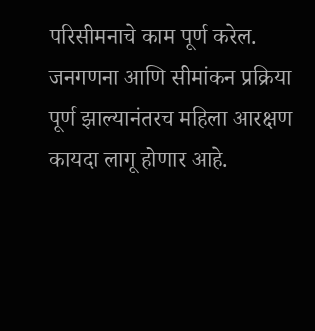परिसीमनाचे काम पूर्ण करेल. जनगणना आणि सीमांकन प्रक्रिया पूर्ण झाल्यानंतरच महिला आरक्षण कायदा लागू होणार आहे.